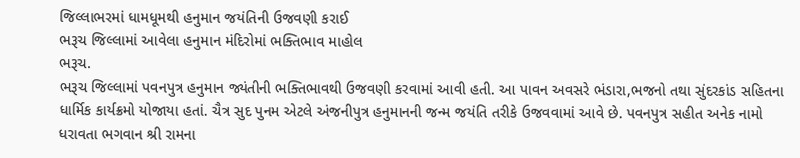જિલ્લાભરમાં ધામધૂમથી હનુમાન જયંતિની ઉજવણી કરાઈ
ભરૂચ જિલ્લામાં આવેલા હનુમાન મંદિરોમાં ભક્તિભાવ માહોલ
ભરૂચ.
ભરૂચ જિલ્લામાં પવનપુત્ર હનુમાન જ્યંતીની ભક્તિભાવથી ઉજવણી કરવામાં આવી હતી. આ પાવન અવસરે ભંડારા,ભજનો તથા સુંદરકાંડ સહિતના ધાર્મિક કાર્યક્રમો યોજાયા હતાં. ચૈત્ર સુદ પુનમ એટલે અંજનીપુત્ર હનુમાનની જન્મ જયંતિ તરીકે ઉજવવામાં આવે છે. પવનપુત્ર સહીત અનેક નામો ધરાવતા ભગવાન શ્રી રામના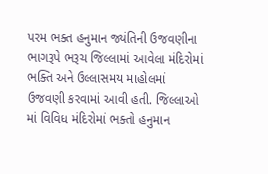પરમ ભક્ત હનુમાન જ્યંતિની ઉજવણીના ભાગરૂપે ભરૂચ જિલ્લામાં આવેલા મંદિરોમાં ભક્તિ અને ઉલ્લાસમય માહોલમાં ઉજવણી કરવામાં આવી હતી. જિલ્લાઓ માં વિવિધ મંદિરોમાં ભક્તો હનુમાન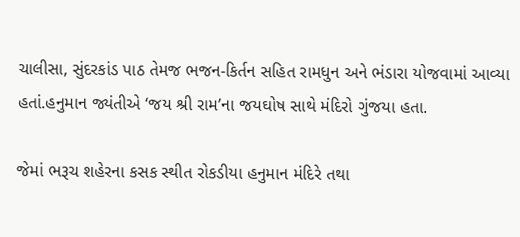ચાલીસા, સુંદરકાંડ પાઠ તેમજ ભજન-કિર્તન સહિત રામધુન અને ભંડારા યોજવામાં આવ્યા હતાં.હનુમાન જ્યંતીએ ‘જય શ્રી રામ’ના જયઘોષ સાથે મંદિરો ગુંજયા હતા.

જેમાં ભરૂચ શહેરના કસક સ્થીત રોકડીયા હનુમાન મંદિરે તથા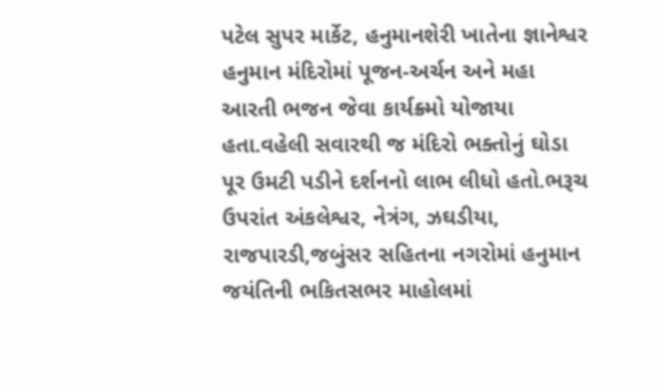પટેલ સુપર માર્કેટ, હનુમાનશેરી ખાતેના જ્ઞાનેશ્વર હનુમાન મંદિરોમાં પૂજન-અર્ચન અને મહા આરતી ભજન જેવા કાર્યક્ર્મો યોજાયા હતા.વહેલી સવારથી જ મંદિરો ભક્તોનું ઘોડા પૂર ઉમટી પડીને દર્શનનો લાભ લીધો હતો.ભરૂચ ઉપરાંત અંકલેશ્વર, નેત્રંગ, ઝઘડીયા, રાજપારડી,જબુંસર સહિતના નગરોમાં હનુમાન જયંતિની ભકિતસભર માહોલમાં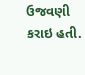ઉજવણી કરાઇ હતી.